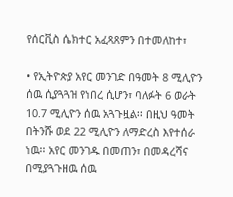የሰርቪስ ሴክተር አፈጻጸምን በተመለከተ፣

• የኢትዮጵያ አየር መንገድ በዓመት 8 ሚሊዮን ሰዉ ሲያጓጓዝ የነበረ ሲሆን፣ ባለፉት 6 ወራት 10.7 ሚሊዮን ሰዉ አጓጉዟል፡፡ በዚህ ዓመት በትንሹ ወደ 22 ሚሊዮን ለማድረስ እየተሰራ ነዉ፡፡ አየር መንገዱ በመጠን፣ በመዳረሻና በሚያጓጉዘዉ ሰዉ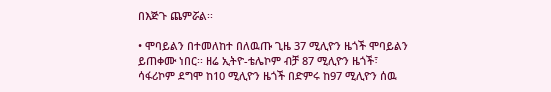በእጅጉ ጨምሯል፡፡

• ሞባይልን በተመለከተ በለዉጡ ጊዜ 37 ሚሊዮን ዜጎች ሞባይልን ይጠቀሙ ነበር፡፡ ዘሬ ኢትዮ-ቴሌኮም ብቻ 87 ሚሊዮን ዜጎች፣ ሳፋሪኮም ደግሞ ከ10 ሚሊዮን ዜጎች በድምሩ ከ97 ሚሊዮን ሰዉ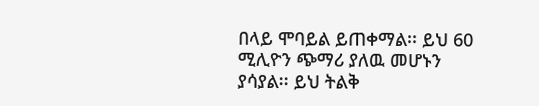በላይ ሞባይል ይጠቀማል፡፡ ይህ 60 ሚሊዮን ጭማሪ ያለዉ መሆኑን ያሳያል፡፡ ይህ ትልቅ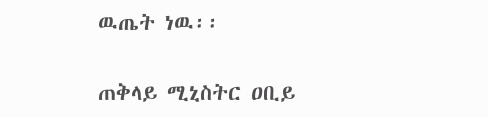ዉጤት ነዉ፡፡

ጠቅላይ ሚኒስትር ዐቢይ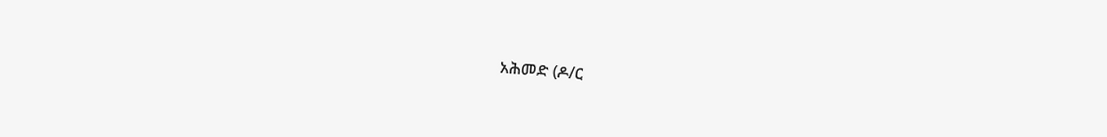አሕመድ (ዶ/ር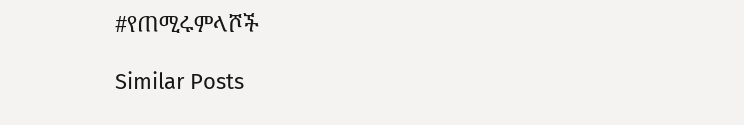#የጠሚሩምላሾች

Similar Posts